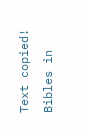Text copied!
Bibles in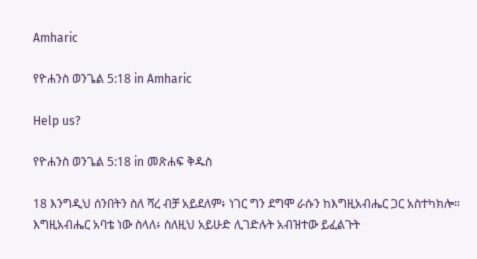Amharic

የዮሐንስ ወንጌል 5:18 in Amharic

Help us?

የዮሐንስ ወንጌል 5:18 in መጽሐፍ ቅዱስ

18 እንግዲህ ሰንበትን ስለ ሻረ ብቻ አይደለም፥ ነገር ግን ደግሞ ራሱን ከእግዚአብሔር ጋር አስተካክሎ። እግዚአብሔር አባቴ ነው ስላለ፥ ስለዚህ አይሁድ ሊገድሉት አብዝተው ይፈልጉት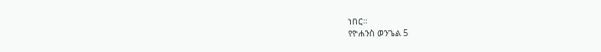ነበር።
የዮሐንስ ወንጌል 5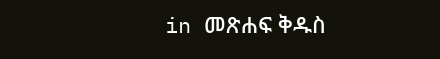in መጽሐፍ ቅዱስ